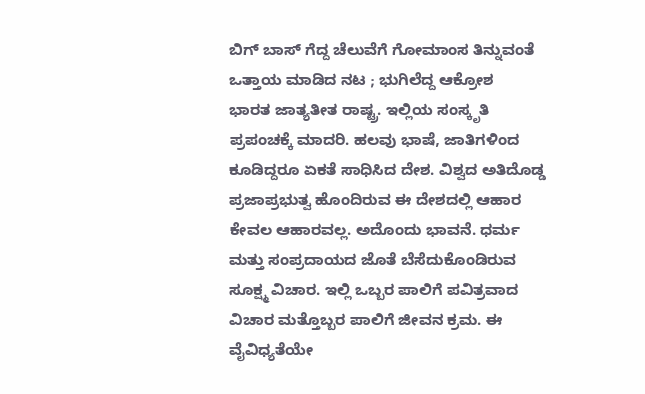ಬಿಗ್ ಬಾಸ್ ಗೆದ್ದ ಚೆಲುವೆಗೆ ಗೋಮಾಂಸ ತಿನ್ನುವಂತೆ ಒತ್ತಾಯ ಮಾಡಿದ ನಟ ; ಭುಗಿಲೆದ್ದ ಆಕ್ರೋಶ
ಭಾರತ ಜಾತ್ಯತೀತ ರಾಷ್ಟ್ರ. ಇಲ್ಲಿಯ ಸಂಸ್ಕೃತಿ ಪ್ರಪಂಚಕ್ಕೆ ಮಾದರಿ. ಹಲವು ಭಾಷೆ, ಜಾತಿಗಳಿಂದ ಕೂಡಿದ್ದರೂ ಏಕತೆ ಸಾಧಿಸಿದ ದೇಶ. ವಿಶ್ವದ ಅತಿದೊಡ್ಡ ಪ್ರಜಾಪ್ರಭುತ್ವ ಹೊಂದಿರುವ ಈ ದೇಶದಲ್ಲಿ ಆಹಾರ ಕೇವಲ ಆಹಾರವಲ್ಲ. ಅದೊಂದು ಭಾವನೆ. ಧರ್ಮ ಮತ್ತು ಸಂಪ್ರದಾಯದ ಜೊತೆ ಬೆಸೆದುಕೊಂಡಿರುವ ಸೂಕ್ಷ್ಮ ವಿಚಾರ. ಇಲ್ಲಿ ಒಬ್ಬರ ಪಾಲಿಗೆ ಪವಿತ್ರವಾದ ವಿಚಾರ ಮತ್ತೊಬ್ಬರ ಪಾಲಿಗೆ ಜೀವನ ಕ್ರಮ. ಈ ವೈವಿಧ್ಯತೆಯೇ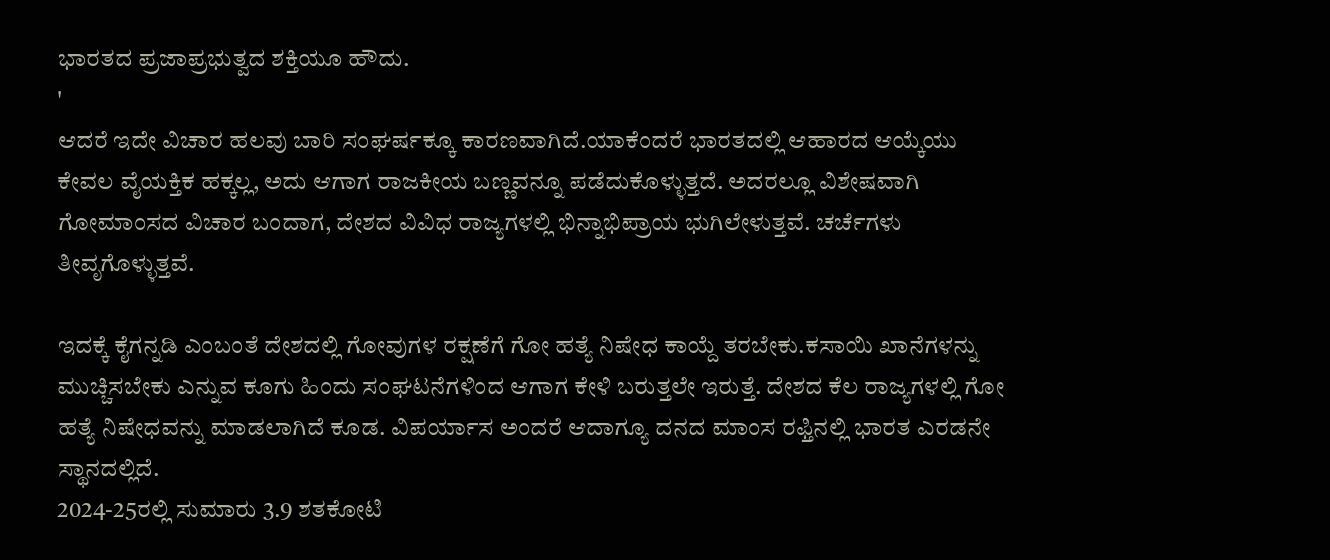ಭಾರತದ ಪ್ರಜಾಪ್ರಭುತ್ವದ ಶಕ್ತಿಯೂ ಹೌದು.
'
ಆದರೆ ಇದೇ ವಿಚಾರ ಹಲವು ಬಾರಿ ಸಂಘರ್ಷಕ್ಕೂ ಕಾರಣವಾಗಿದೆ.ಯಾಕೆಂದರೆ ಭಾರತದಲ್ಲಿ ಆಹಾರದ ಆಯ್ಕೆಯು ಕೇವಲ ವೈಯಕ್ತಿಕ ಹಕ್ಕಲ್ಲ, ಅದು ಆಗಾಗ ರಾಜಕೀಯ ಬಣ್ಣವನ್ನೂ ಪಡೆದುಕೊಳ್ಳುತ್ತದೆ. ಅದರಲ್ಲೂ ವಿಶೇಷವಾಗಿ ಗೋಮಾಂಸದ ವಿಚಾರ ಬಂದಾಗ, ದೇಶದ ವಿವಿಧ ರಾಜ್ಯಗಳಲ್ಲಿ ಭಿನ್ನಾಭಿಪ್ರಾಯ ಭುಗಿಲೇಳುತ್ತವೆ. ಚರ್ಚೆಗಳು ತೀವೃಗೊಳ್ಳುತ್ತವೆ.

ಇದಕ್ಕೆ ಕೈಗನ್ನಡಿ ಎಂಬಂತೆ ದೇಶದಲ್ಲಿ ಗೋವುಗಳ ರಕ್ಷಣೆಗೆ ಗೋ ಹತ್ಯೆ ನಿಷೇಧ ಕಾಯ್ದೆ ತರಬೇಕು.ಕಸಾಯಿ ಖಾನೆಗಳನ್ನು ಮುಚ್ಚಿಸಬೇಕು ಎನ್ನುವ ಕೂಗು ಹಿಂದು ಸಂಘಟನೆಗಳಿಂದ ಆಗಾಗ ಕೇಳಿ ಬರುತ್ತಲೇ ಇರುತ್ತೆ. ದೇಶದ ಕೆಲ ರಾಜ್ಯಗಳಲ್ಲಿ ಗೋ ಹತ್ಯೆ ನಿಷೇಧವನ್ನು ಮಾಡಲಾಗಿದೆ ಕೂಡ. ವಿಪರ್ಯಾಸ ಅಂದರೆ ಆದಾಗ್ಯೂ ದನದ ಮಾಂಸ ರಫ್ತಿನಲ್ಲಿ ಭಾರತ ಎರಡನೇ ಸ್ಥಾನದಲ್ಲಿದೆ.
2024-25ರಲ್ಲಿ ಸುಮಾರು 3.9 ಶತಕೋಟಿ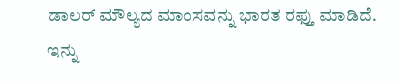ಡಾಲರ್ ಮೌಲ್ಯದ ಮಾಂಸವನ್ನು ಭಾರತ ರಫ್ತು ಮಾಡಿದೆ. ಇನ್ನು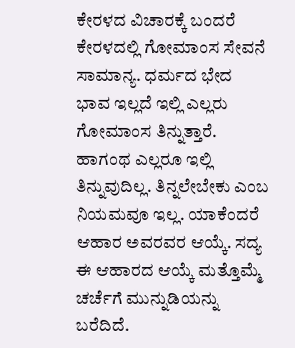ಕೇರಳದ ವಿಚಾರಕ್ಕೆ ಬಂದರೆ ಕೇರಳದಲ್ಲಿ ಗೋಮಾಂಸ ಸೇವನೆ ಸಾಮಾನ್ಯ. ಧರ್ಮದ ಭೇದ ಭಾವ ಇಲ್ಲದೆ ಇಲ್ಲಿ ಎಲ್ಲರು ಗೋಮಾಂಸ ತಿನ್ನುತ್ತಾರೆ. ಹಾಗಂಥ ಎಲ್ಲರೂ ಇಲ್ಲಿ ತಿನ್ನುವುದಿಲ್ಲ. ತಿನ್ನಲೇಬೇಕು ಎಂಬ ನಿಯಮವೂ ಇಲ್ಲ. ಯಾಕೆಂದರೆ ಆಹಾರ ಅವರವರ ಆಯ್ಕೆ. ಸದ್ಯ ಈ ಆಹಾರದ ಆಯ್ಕೆ ಮತ್ತೊಮ್ಮೆ ಚರ್ಚೆಗೆ ಮುನ್ನುಡಿಯನ್ನು ಬರೆದಿದೆ.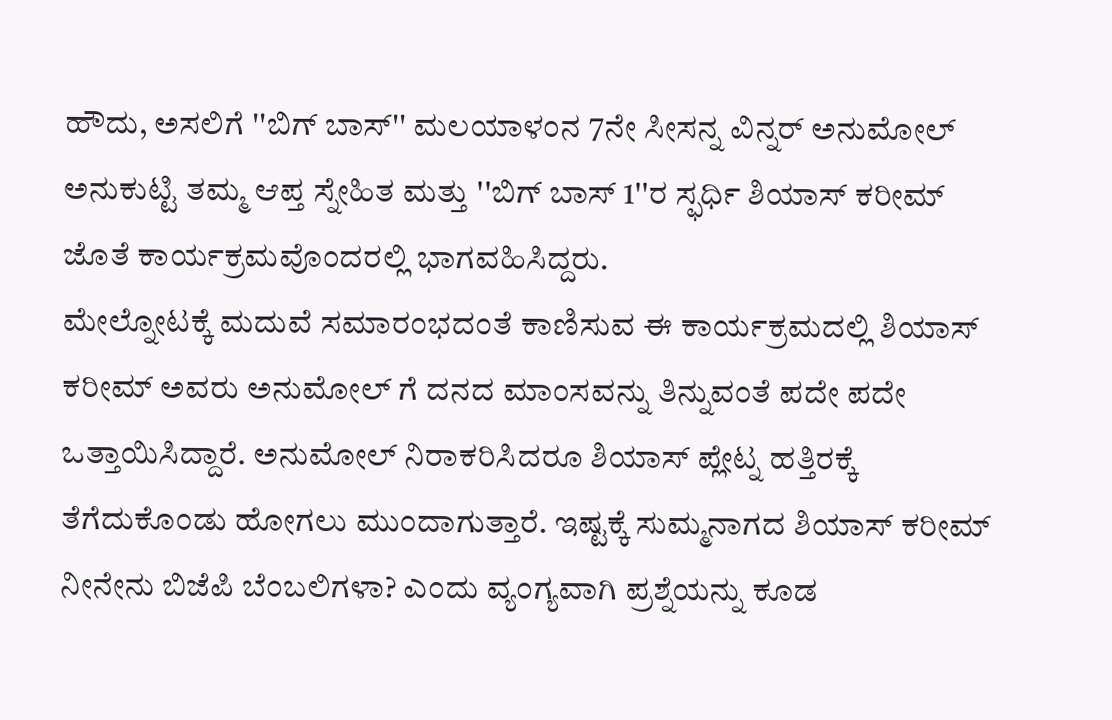ಹೌದು, ಅಸಲಿಗೆ ''ಬಿಗ್ ಬಾಸ್'' ಮಲಯಾಳಂನ 7ನೇ ಸೀಸನ್ನ ವಿನ್ನರ್ ಅನುಮೋಲ್ ಅನುಕುಟ್ಟಿ ತಮ್ಮ ಆಪ್ತ ಸ್ನೇಹಿತ ಮತ್ತು ''ಬಿಗ್ ಬಾಸ್ 1''ರ ಸ್ಫರ್ಧಿ ಶಿಯಾಸ್ ಕರೀಮ್ ಜೊತೆ ಕಾರ್ಯಕ್ರಮವೊಂದರಲ್ಲಿ ಭಾಗವಹಿಸಿದ್ದರು.
ಮೇಲ್ನೋಟಕ್ಕೆ ಮದುವೆ ಸಮಾರಂಭದಂತೆ ಕಾಣಿಸುವ ಈ ಕಾರ್ಯಕ್ರಮದಲ್ಲಿ ಶಿಯಾಸ್ ಕರೀಮ್ ಅವರು ಅನುಮೋಲ್ ಗೆ ದನದ ಮಾಂಸವನ್ನು ತಿನ್ನುವಂತೆ ಪದೇ ಪದೇ ಒತ್ತಾಯಿಸಿದ್ದಾರೆ. ಅನುಮೋಲ್ ನಿರಾಕರಿಸಿದರೂ ಶಿಯಾಸ್ ಪ್ಲೇಟ್ನ ಹತ್ತಿರಕ್ಕೆ ತೆಗೆದುಕೊಂಡು ಹೋಗಲು ಮುಂದಾಗುತ್ತಾರೆ. ಇಷ್ಟಕ್ಕೆ ಸುಮ್ಮನಾಗದ ಶಿಯಾಸ್ ಕರೀಮ್ ನೀನೇನು ಬಿಜೆಪಿ ಬೆಂಬಲಿಗಳಾ? ಎಂದು ವ್ಯಂಗ್ಯವಾಗಿ ಪ್ರಶ್ನೆಯನ್ನು ಕೂಡ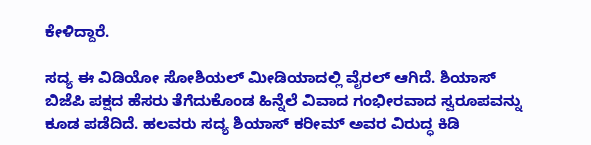ಕೇಳಿದ್ದಾರೆ.

ಸದ್ಯ ಈ ವಿಡಿಯೋ ಸೋಶಿಯಲ್ ಮೀಡಿಯಾದಲ್ಲಿ ವೈರಲ್ ಆಗಿದೆ. ಶಿಯಾಸ್ ಬಿಜೆಪಿ ಪಕ್ಷದ ಹೆಸರು ತೆಗೆದುಕೊಂಡ ಹಿನ್ನೆಲೆ ವಿವಾದ ಗಂಭೀರವಾದ ಸ್ವರೂಪವನ್ನು ಕೂಡ ಪಡೆದಿದೆ. ಹಲವರು ಸದ್ಯ ಶಿಯಾಸ್ ಕರೀಮ್ ಅವರ ವಿರುದ್ಧ ಕಿಡಿ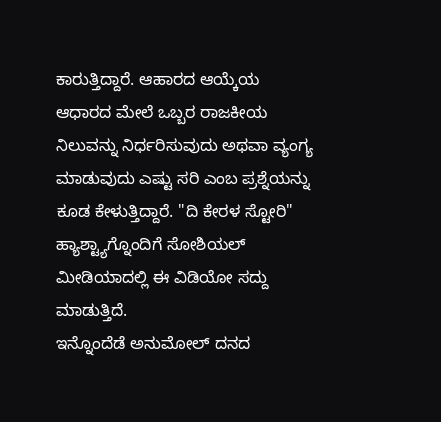ಕಾರುತ್ತಿದ್ದಾರೆ. ಆಹಾರದ ಆಯ್ಕೆಯ ಆಧಾರದ ಮೇಲೆ ಒಬ್ಬರ ರಾಜಕೀಯ ನಿಲುವನ್ನು ನಿರ್ಧರಿಸುವುದು ಅಥವಾ ವ್ಯಂಗ್ಯ ಮಾಡುವುದು ಎಷ್ಟು ಸರಿ ಎಂಬ ಪ್ರಶ್ನೆಯನ್ನು ಕೂಡ ಕೇಳುತ್ತಿದ್ದಾರೆ. "ದಿ ಕೇರಳ ಸ್ಟೋರಿ" ಹ್ಯಾಶ್ಟ್ಯಾಗ್ನೊಂದಿಗೆ ಸೋಶಿಯಲ್ ಮೀಡಿಯಾದಲ್ಲಿ ಈ ವಿಡಿಯೋ ಸದ್ದು ಮಾಡುತ್ತಿದೆ.
ಇನ್ನೊಂದೆಡೆ ಅನುಮೋಲ್ ದನದ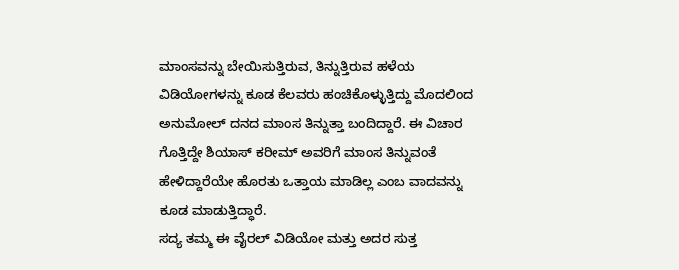ಮಾಂಸವನ್ನು ಬೇಯಿಸುತ್ತಿರುವ, ತಿನ್ನುತ್ತಿರುವ ಹಳೆಯ ವಿಡಿಯೋಗಳನ್ನು ಕೂಡ ಕೆಲವರು ಹಂಚಿಕೊಳ್ಳುತ್ತಿದ್ದು ಮೊದಲಿಂದ ಅನುಮೋಲ್ ದನದ ಮಾಂಸ ತಿನ್ನುತ್ತಾ ಬಂದಿದ್ದಾರೆ. ಈ ವಿಚಾರ ಗೊತ್ತಿದ್ದೇ ಶಿಯಾಸ್ ಕರೀಮ್ ಅವರಿಗೆ ಮಾಂಸ ತಿನ್ನುವಂತೆ ಹೇಳಿದ್ದಾರೆಯೇ ಹೊರತು ಒತ್ತಾಯ ಮಾಡಿಲ್ಲ ಎಂಬ ವಾದವನ್ನು ಕೂಡ ಮಾಡುತ್ತಿದ್ಧಾರೆ.
ಸದ್ಯ ತಮ್ಮ ಈ ವೈರಲ್ ವಿಡಿಯೋ ಮತ್ತು ಅದರ ಸುತ್ತ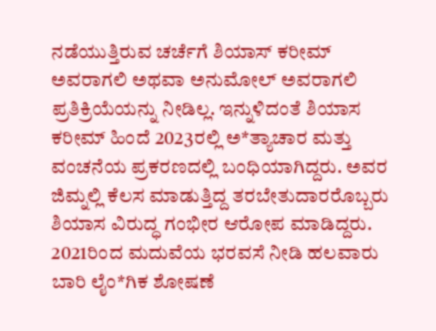ನಡೆಯುತ್ತಿರುವ ಚರ್ಚೆಗೆ ಶಿಯಾಸ್ ಕರೀಮ್ ಅವರಾಗಲಿ ಅಥವಾ ಅನುಮೋಲ್ ಅವರಾಗಲಿ ಪ್ರತಿಕ್ರಿಯೆಯನ್ನು ನೀಡಿಲ್ಲ. ಇನ್ನುಳಿದಂತೆ ಶಿಯಾಸ ಕರೀಮ್ ಹಿಂದೆ 2023ರಲ್ಲಿ ಅ*ತ್ಯಾಚಾರ ಮತ್ತು ವಂಚನೆಯ ಪ್ರಕರಣದಲ್ಲಿ ಬಂಧಿಯಾಗಿದ್ದರು. ಅವರ ಜಿಮ್ನಲ್ಲಿ ಕೆಲಸ ಮಾಡುತ್ತಿದ್ದ ತರಬೇತುದಾರರೊಬ್ಬರು ಶಿಯಾಸ ವಿರುದ್ಧ ಗಂಭೀರ ಆರೋಪ ಮಾಡಿದ್ದರು. 2021ರಿಂದ ಮದುವೆಯ ಭರವಸೆ ನೀಡಿ ಹಲವಾರು ಬಾರಿ ಲೈಂ*ಗಿಕ ಶೋಷಣೆ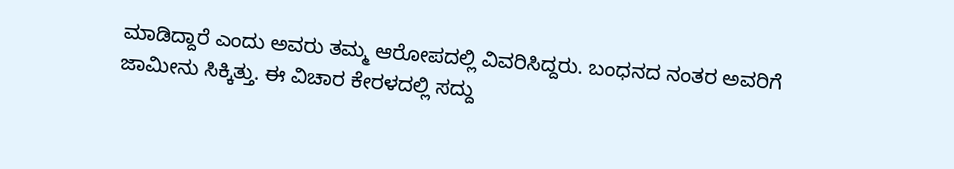ಮಾಡಿದ್ದಾರೆ ಎಂದು ಅವರು ತಮ್ಮ ಆರೋಪದಲ್ಲಿ ವಿವರಿಸಿದ್ದರು. ಬಂಧನದ ನಂತರ ಅವರಿಗೆ ಜಾಮೀನು ಸಿಕ್ಕಿತ್ತು. ಈ ವಿಚಾರ ಕೇರಳದಲ್ಲಿ ಸದ್ದು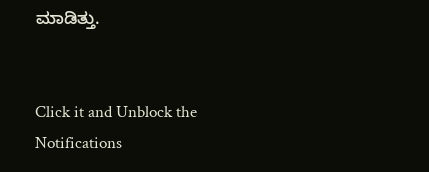ಮಾಡಿತ್ತು.


Click it and Unblock the Notifications